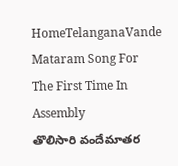HomeTelanganaVande Mataram Song For The First Time In Assembly
తొలిసారి వందేమాతర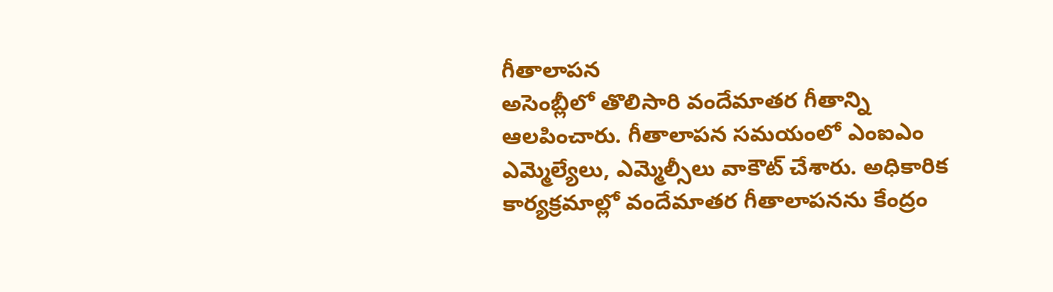గీతాలాపన
అసెంబ్లీలో తొలిసారి వందేమాతర గీతాన్ని ఆలపించారు. గీతాలాపన సమయంలో ఎంఐఎం ఎమ్మెల్యేలు, ఎమ్మెల్సీలు వాకౌట్ చేశారు. అధికారిక కార్యక్రమాల్లో వందేమాతర గీతాలాపనను కేంద్రం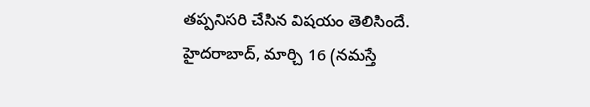తప్పనిసరి చేసిన విషయం తెలిసిందే.
హైదరాబాద్, మార్చి 16 (నమస్తే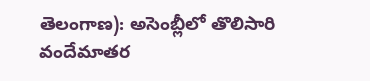తెలంగాణ): అసెంబ్లీలో తొలిసారి వందేమాతర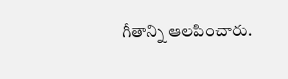గీతాన్ని ఆలపించారు.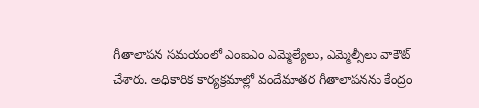గీతాలాపన సమయంలో ఎంఐఎం ఎమ్మెల్యేలు, ఎమ్మెల్సీలు వాకౌట్ చేశారు. అధికారిక కార్యక్రమాల్లో వందేమాతర గీతాలాపనను కేంద్రం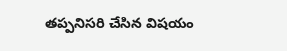తప్పనిసరి చేసిన విషయం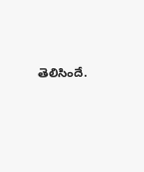తెలిసిందే.